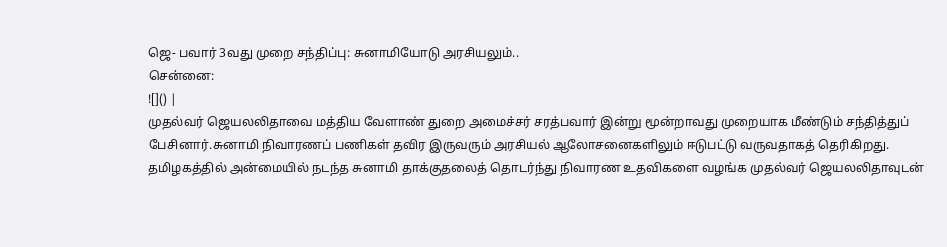ஜெ- பவார் 3வது முறை சந்திப்பு: சுனாமியோடு அரசியலும்..
சென்னை:
![]() |
முதல்வர் ஜெயலலிதாவை மத்திய வேளாண் துறை அமைச்சர் சரத்பவார் இன்று மூன்றாவது முறையாக மீண்டும் சந்தித்துப் பேசினார்.சுனாமி நிவாரணப் பணிகள் தவிர இருவரும் அரசியல் ஆலோசனைகளிலும் ஈடுபட்டு வருவதாகத் தெரிகிறது.
தமிழகத்தில் அன்மையில் நடந்த சுனாமி தாக்குதலைத் தொடர்ந்து நிவாரண உதவிகளை வழங்க முதல்வர் ஜெயலலிதாவுடன்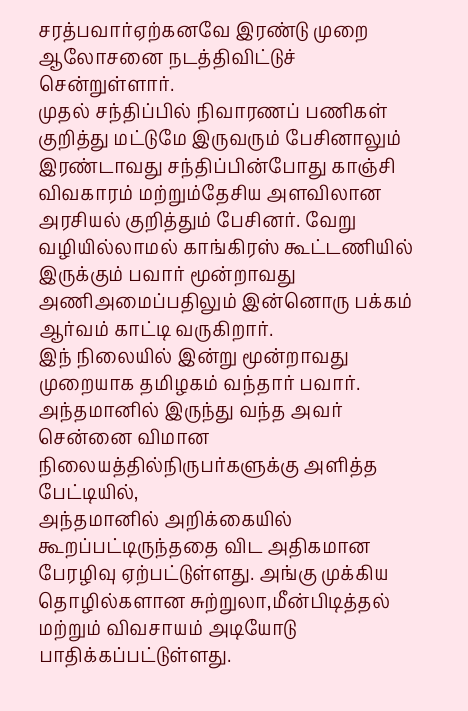சரத்பவார்ஏற்கனவே இரண்டு முறை ஆலோசனை நடத்திவிட்டுச் சென்றுள்ளார்.
முதல் சந்திப்பில் நிவாரணப் பணிகள் குறித்து மட்டுமே இருவரும் பேசினாலும் இரண்டாவது சந்திப்பின்போது காஞ்சி விவகாரம் மற்றும்தேசிய அளவிலான அரசியல் குறித்தும் பேசினர். வேறு வழியில்லாமல் காங்கிரஸ் கூட்டணியில் இருக்கும் பவார் மூன்றாவது அணிஅமைப்பதிலும் இன்னொரு பக்கம் ஆர்வம் காட்டி வருகிறார்.
இந் நிலையில் இன்று மூன்றாவது முறையாக தமிழகம் வந்தார் பவார். அந்தமானில் இருந்து வந்த அவர் சென்னை விமான நிலையத்தில்நிருபர்களுக்கு அளித்த பேட்டியில்,
அந்தமானில் அறிக்கையில் கூறப்பட்டிருந்ததை விட அதிகமான பேரழிவு ஏற்பட்டுள்ளது. அங்கு முக்கிய தொழில்களான சுற்றுலா,மீன்பிடித்தல் மற்றும் விவசாயம் அடியோடு பாதிக்கப்பட்டுள்ளது.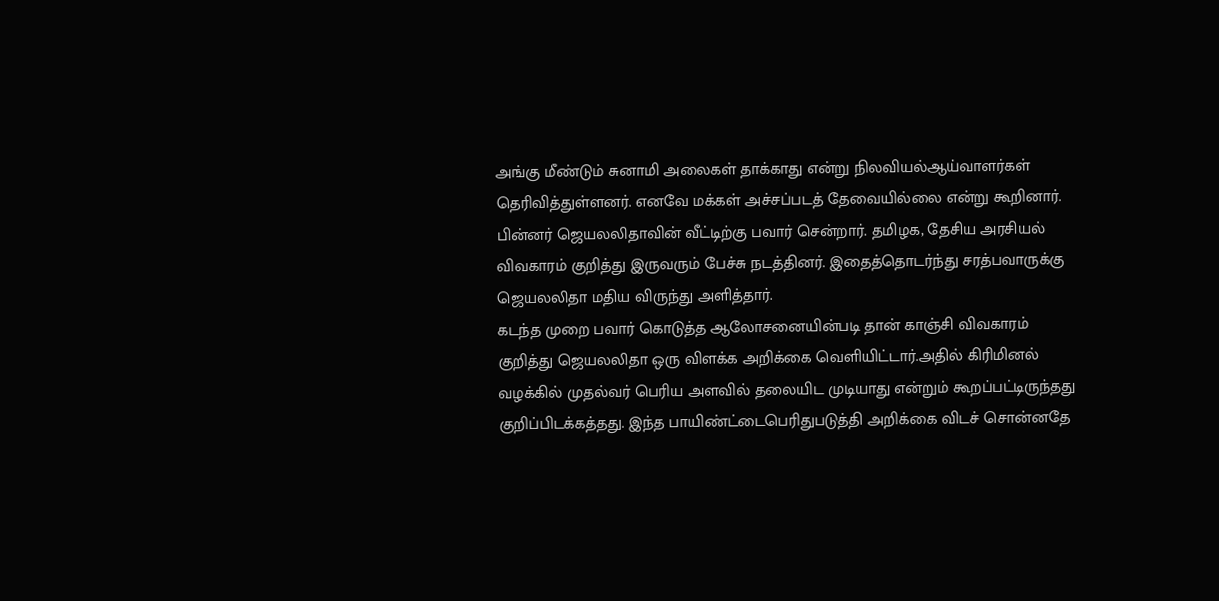அங்கு மீண்டும் சுனாமி அலைகள் தாக்காது என்று நிலவியல்ஆய்வாளர்கள் தெரிவித்துள்ளனர். எனவே மக்கள் அச்சப்படத் தேவையில்லை என்று கூறினார்.
பின்னர் ஜெயலலிதாவின் வீட்டிற்கு பவார் சென்றார். தமிழக, தேசிய அரசியல் விவகாரம் குறித்து இருவரும் பேச்சு நடத்தினர். இதைத்தொடர்ந்து சரத்பவாருக்கு ஜெயலலிதா மதிய விருந்து அளித்தார்.
கடந்த முறை பவார் கொடுத்த ஆலோசனையின்படி தான் காஞ்சி விவகாரம் குறித்து ஜெயலலிதா ஒரு விளக்க அறிக்கை வெளியிட்டார்.அதில் கிரிமினல் வழக்கில் முதல்வர் பெரிய அளவில் தலையிட முடியாது என்றும் கூறப்பட்டிருந்தது குறிப்பிடக்கத்தது. இந்த பாயிண்ட்டைபெரிதுபடுத்தி அறிக்கை விடச் சொன்னதே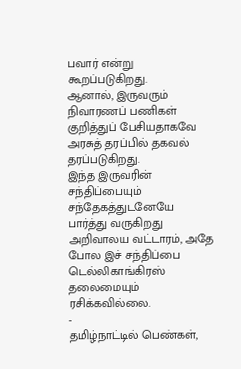பவார் என்று கூறப்படுகிறது.
ஆனால், இருவரும் நிவாரணப் பணிகள் குறித்துப் பேசியதாகவே அரசுத் தரப்பில் தகவல் தரப்படுகிறது.
இந்த இருவரின் சந்திப்பையும் சந்தேகத்துடனேயே பார்த்து வருகிறது அறிவாலய வட்டாரம், அதே போல இச் சந்திப்பை டெல்லிகாங்கிரஸ் தலைமையும் ரசிக்கவில்லை.
-
தமிழ்நாட்டில் பெண்கள்,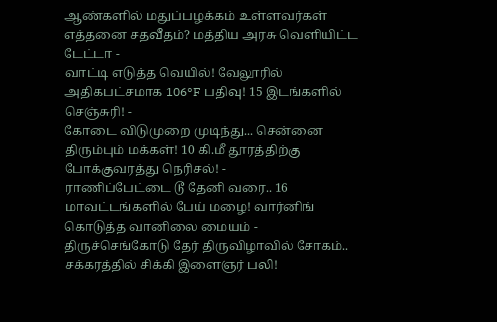ஆண்களில் மதுப்பழக்கம் உள்ளவர்கள் எத்தனை சதவீதம்? மத்திய அரசு வெளியிட்ட டேட்டா -
வாட்டி எடுத்த வெயில்! வேலூரில் அதிகபட்சமாக 106°F பதிவு! 15 இடங்களில் செஞ்சுரி! -
கோடை விடுமுறை முடிந்து... சென்னை திரும்பும் மக்கள்! 10 கி.மீ தூரத்திற்கு போக்குவரத்து நெரிசல்! -
ராணிப்பேட்டை டூ தேனி வரை.. 16 மாவட்டங்களில் பேய் மழை! வார்னிங் கொடுத்த வானிலை மையம் -
திருச்செங்கோடு தேர் திருவிழாவில் சோகம்.. சக்கரத்தில் சிக்கி இளைஞர் பலி!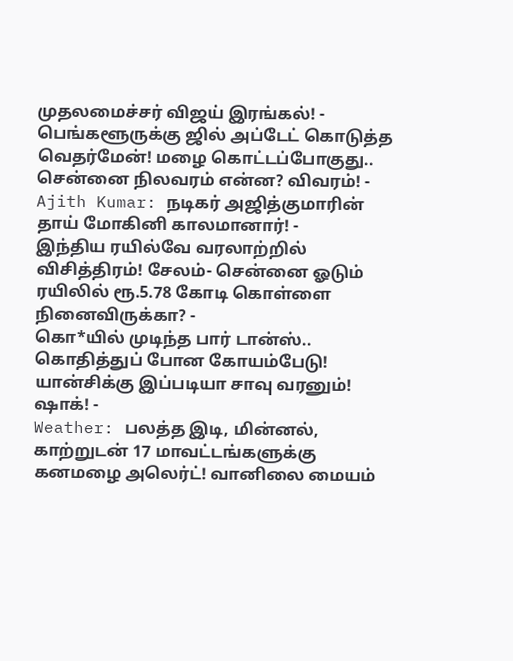முதலமைச்சர் விஜய் இரங்கல்! -
பெங்களூருக்கு ஜில் அப்டேட் கொடுத்த வெதர்மேன்! மழை கொட்டப்போகுது.. சென்னை நிலவரம் என்ன? விவரம்! -
Ajith Kumar: நடிகர் அஜித்குமாரின் தாய் மோகினி காலமானார்! -
இந்திய ரயில்வே வரலாற்றில் விசித்திரம்! சேலம்- சென்னை ஓடும் ரயிலில் ரூ.5.78 கோடி கொள்ளை நினைவிருக்கா? -
கொ*யில் முடிந்த பார் டான்ஸ்.. கொதித்துப் போன கோயம்பேடு! யான்சிக்கு இப்படியா சாவு வரனும்! ஷாக்! -
Weather: பலத்த இடி, மின்னல், காற்றுடன் 17 மாவட்டங்களுக்கு கனமழை அலெர்ட்! வானிலை மையம்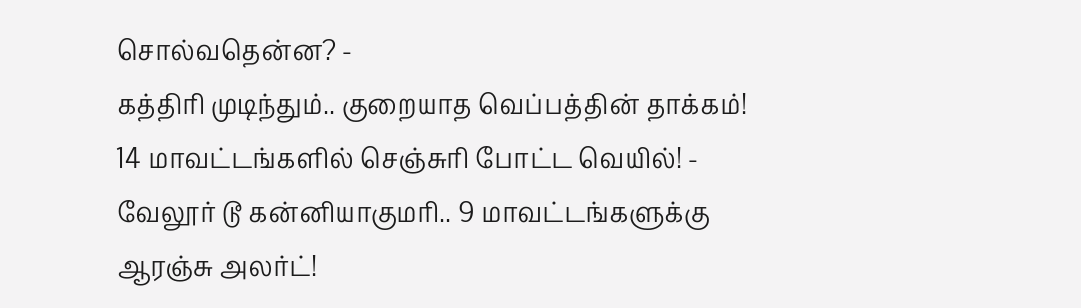சொல்வதென்ன? -
கத்திரி முடிந்தும்.. குறையாத வெப்பத்தின் தாக்கம்! 14 மாவட்டங்களில் செஞ்சுரி போட்ட வெயில்! -
வேலூர் டூ கன்னியாகுமரி.. 9 மாவட்டங்களுக்கு ஆரஞ்சு அலர்ட்!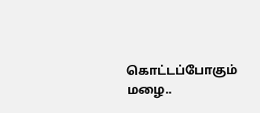கொட்டப்போகும் மழை..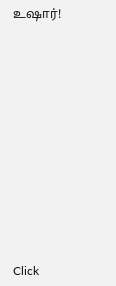உஷார்!













Click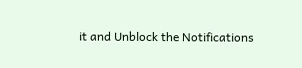it and Unblock the Notifications